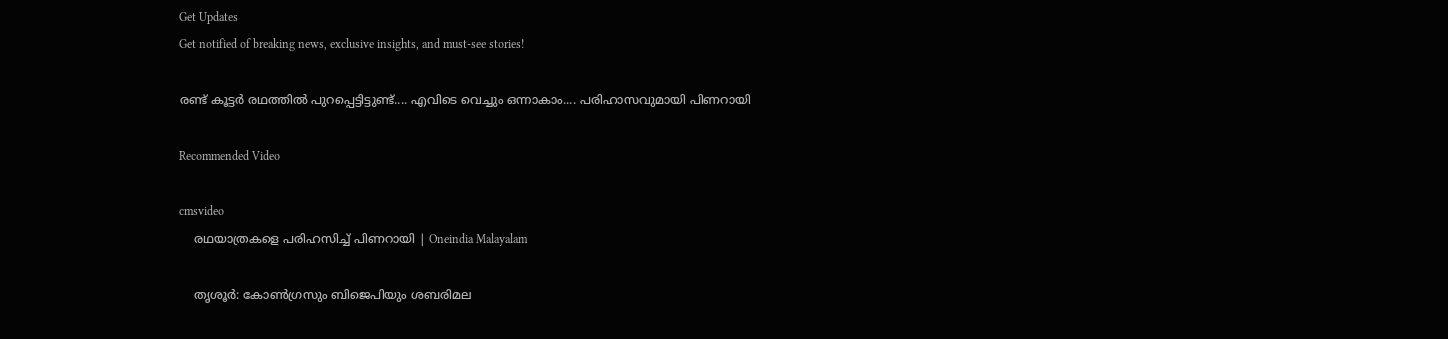Get Updates
Get notified of breaking news, exclusive insights, and must-see stories!

രണ്ട് കൂട്ടര്‍ രഥത്തില്‍ പുറപ്പെട്ടിട്ടുണ്ട്.... എവിടെ വെച്ചും ഒന്നാകാം.... പരിഹാസവുമായി പിണറായി

Recommended Video

cmsvideo
    രഥയാത്രകളെ പരിഹസിച്ച് പിണറായി | Oneindia Malayalam

    തൃശൂര്‍: കോണ്‍ഗ്രസും ബിജെപിയും ശബരിമല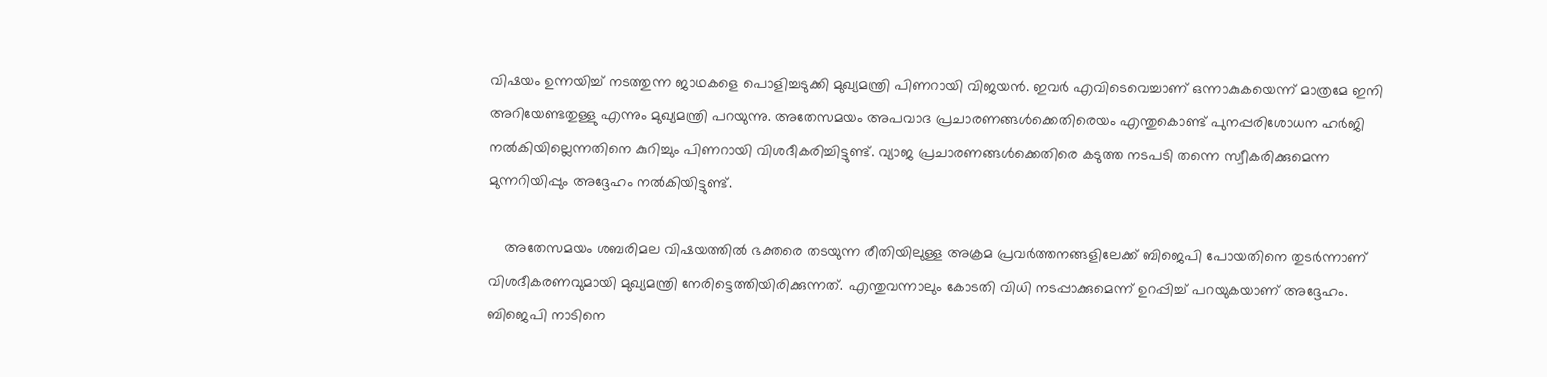വിഷയം ഉന്നയിച്ച് നടത്തുന്ന ജാഥകളെ പൊളിച്ചടുക്കി മുഖ്യമന്ത്രി പിണറായി വിജയന്‍. ഇവര്‍ എവിടെവെച്ചാണ് ഒന്നാകുകയെന്ന് മാത്രമേ ഇനി അറിയേണ്ടതുള്ളു എന്നും മുഖ്യമന്ത്രി പറയുന്നു. അതേസമയം അപവാദ പ്രചാരണങ്ങള്‍ക്കെതിരെയം എന്തുകൊണ്ട് പുനപ്പരിശോധന ഹര്‍ജി നല്‍കിയില്ലെന്നതിനെ കുറിച്ചും പിണറായി വിശദീകരിച്ചിട്ടുണ്ട്. വ്യാജ പ്രചാരണങ്ങള്‍ക്കെതിരെ കടുത്ത നടപടി തന്നെ സ്വീകരിക്കുമെന്ന മുന്നറിയിപ്പും അദ്ദേഹം നല്‍കിയിട്ടുണ്ട്.

    അതേസമയം ശബരിമല വിഷയത്തില്‍ ഭക്തരെ തടയുന്ന രീതിയിലുള്ള അക്രമ പ്രവര്‍ത്തനങ്ങളിലേക്ക് ബിജെപി പോയതിനെ തുടര്‍ന്നാണ് വിശദീകരണവുമായി മുഖ്യമന്ത്രി നേരിട്ടെത്തിയിരിക്കുന്നത്. എന്തുവന്നാലും കോടതി വിധി നടപ്പാക്കുമെന്ന് ഉറപ്പിച്ച് പറയുകയാണ് അദ്ദേഹം. ബിജെപി നാടിനെ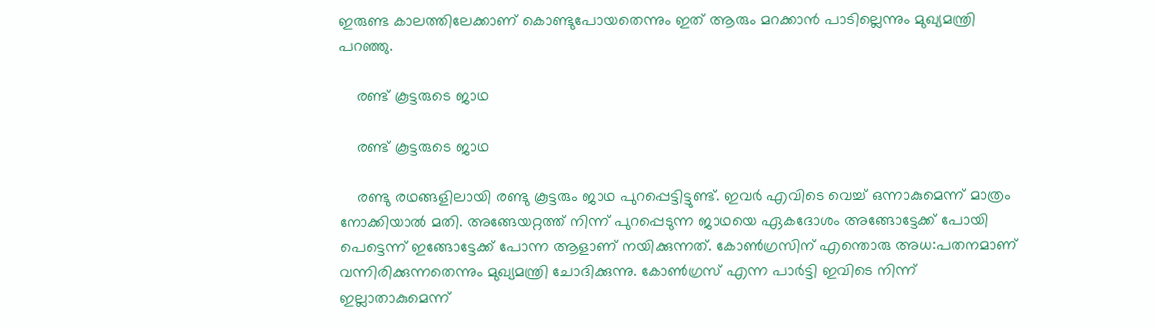ഇരുണ്ട കാലത്തിലേക്കാണ് കൊണ്ടുപോയതെന്നും ഇത് ആരും മറക്കാന്‍ പാടില്ലെന്നും മുഖ്യമന്ത്രി പറഞ്ഞു.

    രണ്ട് കൂട്ടരുടെ ജാഥ

    രണ്ട് കൂട്ടരുടെ ജാഥ

    രണ്ടു രഥങ്ങളിലായി രണ്ടു കൂട്ടരും ജാഥ പുറപ്പെട്ടിട്ടുണ്ട്. ഇവര്‍ എവിടെ വെച്ച് ഒന്നാകുമെന്ന് മാത്രം നോക്കിയാല്‍ മതി. അങ്ങേയറ്റത്ത് നിന്ന് പുറപ്പെടുന്ന ജാഥയെ ഏകദോശം അങ്ങോട്ടേക്ക് പോയി പെട്ടെന്ന് ഇങ്ങോട്ടേക്ക് പോന്ന ആളാണ് നയിക്കുന്നത്. കോണ്‍ഗ്രസിന് എന്തൊരു അധ:പതനമാണ് വന്നിരിക്കുന്നതെന്നും മുഖ്യമന്ത്രി ചോദിക്കുന്നു. കോണ്‍ഗ്രസ് എന്ന പാര്‍ട്ടി ഇവിടെ നിന്ന് ഇല്ലാതാകുമെന്ന്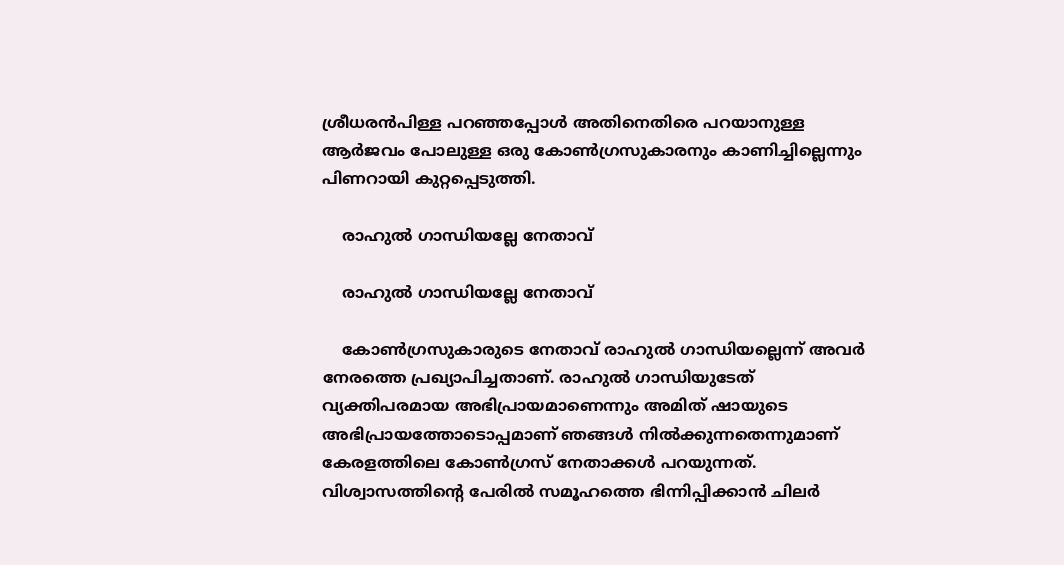ശ്രീധരന്‍പിള്ള പറഞ്ഞപ്പോള്‍ അതിനെതിരെ പറയാനുള്ള ആര്‍ജവം പോലുള്ള ഒരു കോണ്‍ഗ്രസുകാരനും കാണിച്ചില്ലെന്നും പിണറായി കുറ്റപ്പെടുത്തി.

    രാഹുല്‍ ഗാന്ധിയല്ലേ നേതാവ്

    രാഹുല്‍ ഗാന്ധിയല്ലേ നേതാവ്

    കോണ്‍ഗ്രസുകാരുടെ നേതാവ് രാഹുല്‍ ഗാന്ധിയല്ലെന്ന് അവര്‍ നേരത്തെ പ്രഖ്യാപിച്ചതാണ്. രാഹുല്‍ ഗാന്ധിയുടേത് വ്യക്തിപരമായ അഭിപ്രായമാണെന്നും അമിത് ഷായുടെ അഭിപ്രായത്തോടൊപ്പമാണ് ഞങ്ങള്‍ നില്‍ക്കുന്നതെന്നുമാണ് കേരളത്തിലെ കോണ്‍ഗ്രസ് നേതാക്കള്‍ പറയുന്നത്. വിശ്വാസത്തിന്റെ പേരില്‍ സമൂഹത്തെ ഭിന്നിപ്പിക്കാന്‍ ചിലര്‍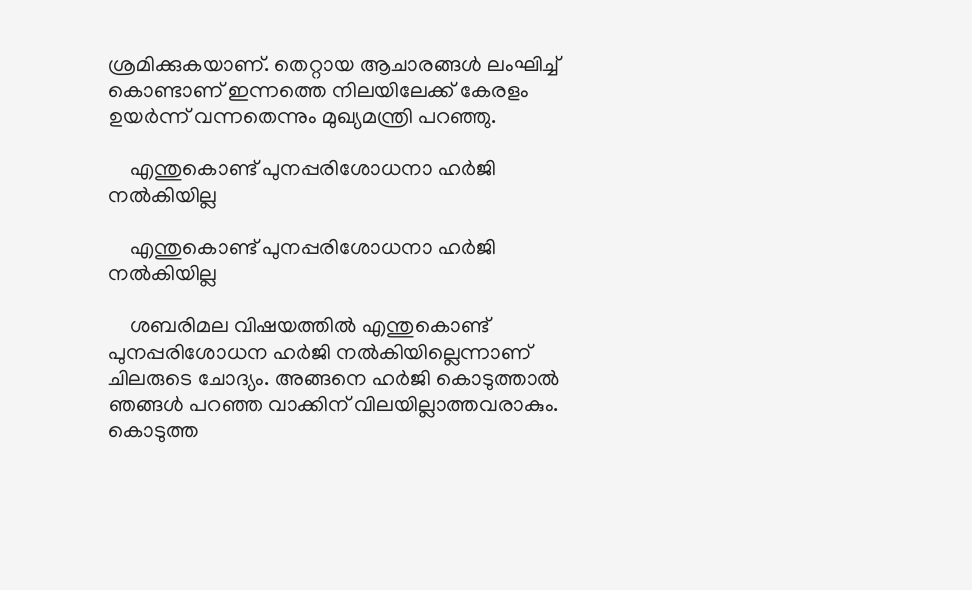ശ്രമിക്കുകയാണ്. തെറ്റായ ആചാരങ്ങള്‍ ലംഘിച്ച് കൊണ്ടാണ് ഇന്നത്തെ നിലയിലേക്ക് കേരളം ഉയര്‍ന്ന് വന്നതെന്നും മുഖ്യമന്ത്രി പറഞ്ഞു.

    എന്തുകൊണ്ട് പുനപ്പരിശോധനാ ഹര്‍ജി നല്‍കിയില്ല

    എന്തുകൊണ്ട് പുനപ്പരിശോധനാ ഹര്‍ജി നല്‍കിയില്ല

    ശബരിമല വിഷയത്തില്‍ എന്തുകൊണ്ട് പുനപ്പരിശോധന ഹര്‍ജി നല്‍കിയില്ലെന്നാണ് ചിലരുടെ ചോദ്യം. അങ്ങനെ ഹര്‍ജി കൊടുത്താല്‍ ഞങ്ങള്‍ പറഞ്ഞ വാക്കിന് വിലയില്ലാത്തവരാകും. കൊടുത്ത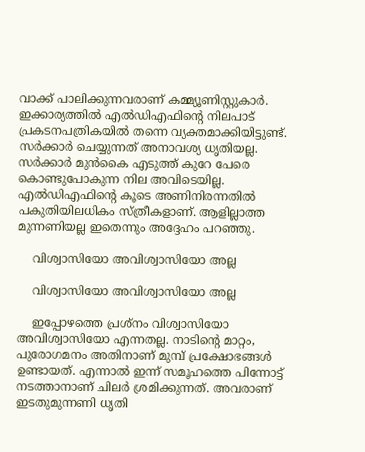വാക്ക് പാലിക്കുന്നവരാണ് കമ്മ്യൂണിസ്റ്റുകാര്‍. ഇക്കാര്യത്തില്‍ എല്‍ഡിഎഫിന്റെ നിലപാട് പ്രകടനപത്രികയില്‍ തന്നെ വ്യക്തമാക്കിയിട്ടുണ്ട്. സര്‍ക്കാര്‍ ചെയ്യുന്നത് അനാവശ്യ ധൃതിയല്ല. സര്‍ക്കാര്‍ മുന്‍കൈ എടുത്ത് കുറേ പേരെ കൊണ്ടുപോകുന്ന നില അവിടെയില്ല. എല്‍ഡിഎഫിന്റെ കൂടെ അണിനിരന്നതില്‍ പകുതിയിലധികം സ്ത്രീകളാണ്. ആളില്ലാത്ത മുന്നണിയല്ല ഇതെന്നും അദ്ദേഹം പറഞ്ഞു.

    വിശ്വാസിയോ അവിശ്വാസിയോ അല്ല

    വിശ്വാസിയോ അവിശ്വാസിയോ അല്ല

    ഇപ്പോഴത്തെ പ്രശ്‌നം വിശ്വാസിയോ അവിശ്വാസിയോ എന്നതല്ല. നാടിന്റെ മാറ്റം, പുരോഗമനം അതിനാണ് മുമ്പ് പ്രക്ഷോഭങ്ങള്‍ ഉണ്ടായത്. എന്നാല്‍ ഇന്ന് സമൂഹത്തെ പിന്നോട്ട് നടത്താനാണ് ചിലര്‍ ശ്രമിക്കുന്നത്. അവരാണ് ഇടതുമുന്നണി ധൃതി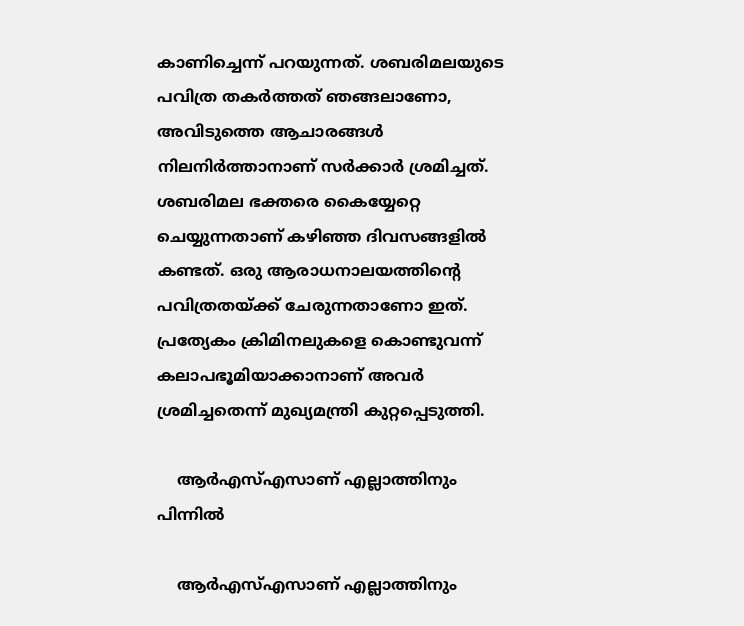കാണിച്ചെന്ന് പറയുന്നത്. ശബരിമലയുടെ പവിത്ര തകര്‍ത്തത് ഞങ്ങലാണോ, അവിടുത്തെ ആചാരങ്ങള്‍ നിലനിര്‍ത്താനാണ് സര്‍ക്കാര്‍ ശ്രമിച്ചത്. ശബരിമല ഭക്തരെ കൈയ്യേറ്റെ ചെയ്യുന്നതാണ് കഴിഞ്ഞ ദിവസങ്ങളില്‍ കണ്ടത്. ഒരു ആരാധനാലയത്തിന്റെ പവിത്രതയ്ക്ക് ചേരുന്നതാണോ ഇത്. പ്രത്യേകം ക്രിമിനലുകളെ കൊണ്ടുവന്ന് കലാപഭൂമിയാക്കാനാണ് അവര്‍ ശ്രമിച്ചതെന്ന് മുഖ്യമന്ത്രി കുറ്റപ്പെടുത്തി.

    ആര്‍എസ്എസാണ് എല്ലാത്തിനും പിന്നില്‍

    ആര്‍എസ്എസാണ് എല്ലാത്തിനും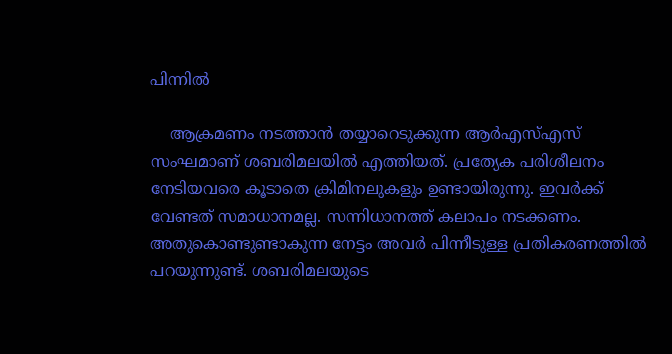പിന്നില്‍

    ആക്രമണം നടത്താന്‍ തയ്യാറെടുക്കുന്ന ആര്‍എസ്എസ് സംഘമാണ് ശബരിമലയില്‍ എത്തിയത്. പ്രത്യേക പരിശീലനം നേടിയവരെ കൂടാതെ ക്രിമിനലുകളും ഉണ്ടായിരുന്നു. ഇവര്‍ക്ക് വേണ്ടത് സമാധാനമല്ല. സന്നിധാനത്ത് കലാപം നടക്കണം. അതുകൊണ്ടുണ്ടാകുന്ന നേട്ടം അവര്‍ പിന്നീടുള്ള പ്രതികരണത്തില്‍ പറയുന്നുണ്ട്. ശബരിമലയുടെ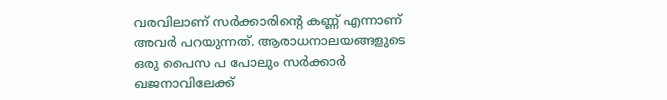വരവിലാണ് സര്‍ക്കാരിന്റെ കണ്ണ് എന്നാണ് അവര്‍ പറയുന്നത്. ആരാധനാലയങ്ങളുടെ ഒരു പൈസ പ പോലും സര്‍ക്കാര്‍ ഖജനാവിലേക്ക്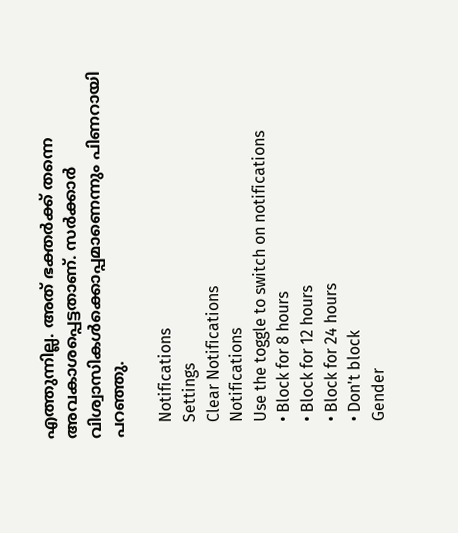എത്തുന്നില്ല. അത് ഭക്തര്‍ക്ക് തന്നെ അവകാശപ്പെട്ടതാണ്. സര്‍ക്കാര്‍ വിശ്വാസികള്‍ക്കൊപ്പമാണെന്നും പിണറായി പറഞ്ഞു.

    Notifications
    Settings
    Clear Notifications
    Notifications
    Use the toggle to switch on notifications
    • Block for 8 hours
    • Block for 12 hours
    • Block for 24 hours
    • Don't block
    Gender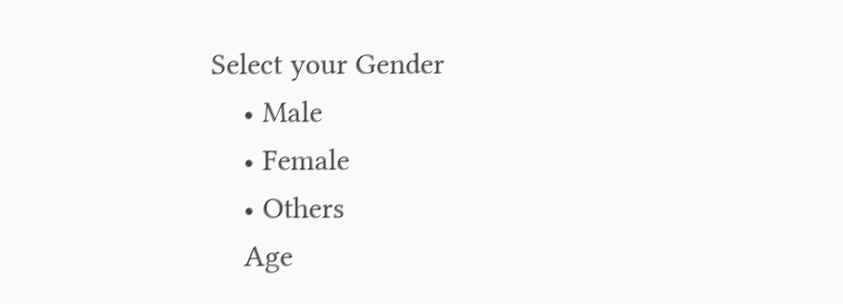Select your Gender
    • Male
    • Female
    • Others
    Age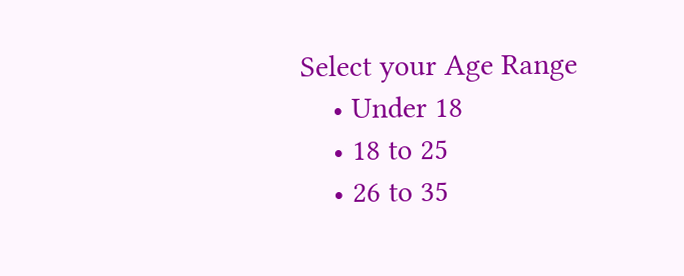Select your Age Range
    • Under 18
    • 18 to 25
    • 26 to 35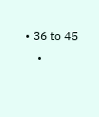• 36 to 45
    •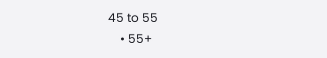45 to 55
    • 55+